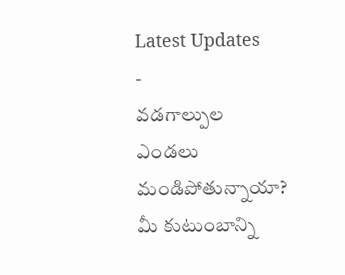Latest Updates
-
వడగాల్పుల ఎండలు మండిపోతున్నాయా? మీ కుటుంబాన్ని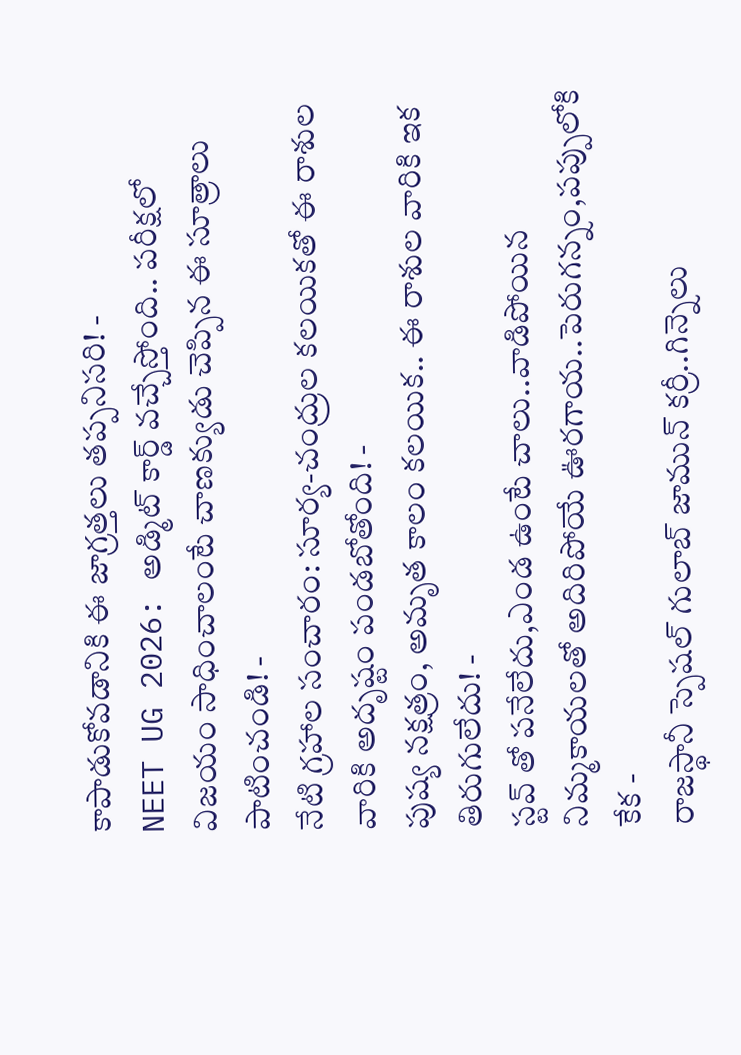కాపాడుకోవడానికి ఈ జాగ్రత్తలు తప్పనిసరి! -
NEET UG 2026: అడ్మిట్ కార్డ్ వచ్చేస్తోంది.. పరీక్షలో విజయం సాధించాలంటే చాణక్యుడు చెప్పిన ఈ సూత్రాలు పాటించండి! -
నేటి గ్రహాల సంచారం: సూర్య-చంద్రుల కలయికతో ఈ రాశుల వారికి అదృష్టం పండబోతోంది! -
పుష్య నక్షత్రం, అమృత కాలం కలయిక.. ఈ రాశుల వారికి ఇక తిరుగులేదు! -
స్టవ్ తో పనేలేదు,ఎండ ఉంటే చాలు..వాడిపోయిన నిమ్మకాయలతో అదిరిపోయే ఊరగాయ..పెరుగన్నం,పప్పులోకి కేక -
రాజస్థానీ స్పెషల్ గులాబ్ జామున్ కర్రీ..గిన్నెలు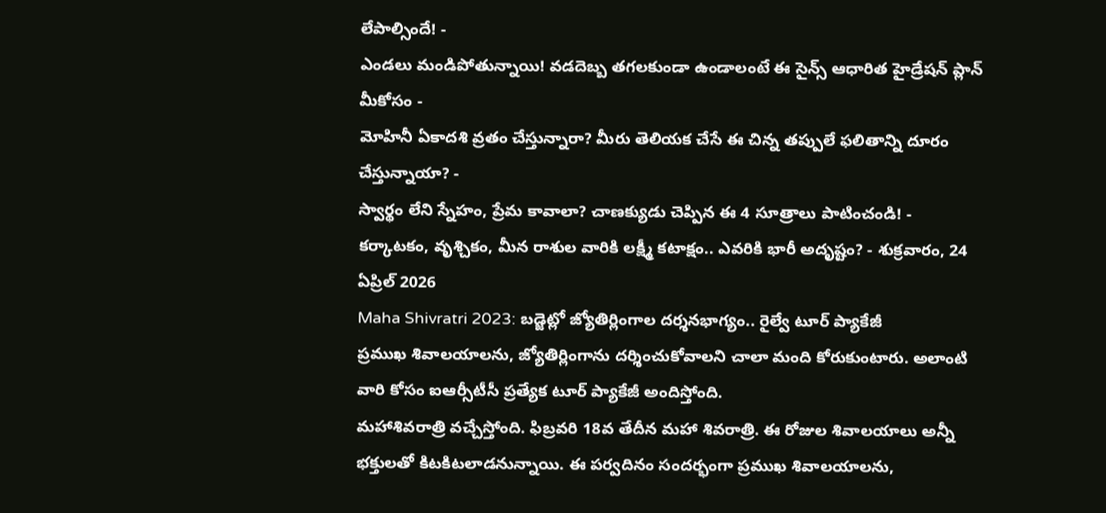లేపాల్సిందే! -
ఎండలు మండిపోతున్నాయి! వడదెబ్బ తగలకుండా ఉండాలంటే ఈ సైన్స్ ఆధారిత హైడ్రేషన్ ప్లాన్ మీకోసం -
మోహినీ ఏకాదశి వ్రతం చేస్తున్నారా? మీరు తెలియక చేసే ఈ చిన్న తప్పులే ఫలితాన్ని దూరం చేస్తున్నాయా? -
స్వార్థం లేని స్నేహం, ప్రేమ కావాలా? చాణక్యుడు చెప్పిన ఈ 4 సూత్రాలు పాటించండి! -
కర్కాటకం, వృశ్చికం, మీన రాశుల వారికి లక్ష్మీ కటాక్షం.. ఎవరికి భారీ అదృష్టం? - శుక్రవారం, 24 ఏప్రిల్ 2026
Maha Shivratri 2023: బడ్జెట్లో జ్యోతిర్లింగాల దర్శనభాగ్యం.. రైల్వే టూర్ ప్యాకేజీ
ప్రముఖ శివాలయాలను, జ్యోతిర్లింగాను దర్శించుకోవాలని చాలా మంది కోరుకుంటారు. అలాంటి వారి కోసం ఐఆర్సీటీసీ ప్రత్యేక టూర్ ప్యాకేజీ అందిస్తోంది.
మహాశివరాత్రి వచ్చేస్తోంది. ఫిబ్రవరి 18వ తేదీన మహా శివరాత్రి. ఈ రోజుల శివాలయాలు అన్నీ భక్తులతో కిటకిటలాడనున్నాయి. ఈ పర్వదినం సందర్భంగా ప్రముఖ శివాలయాలను,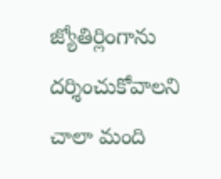జ్యోతిర్లింగాను దర్శించుకోవాలని చాలా మంది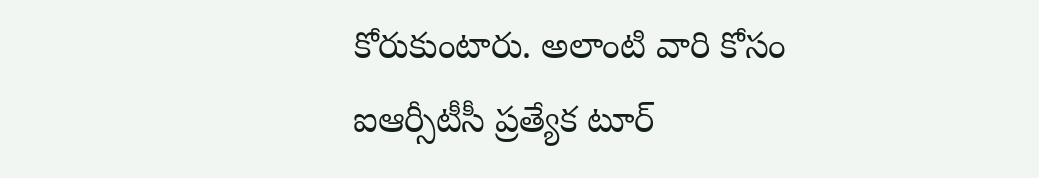కోరుకుంటారు. అలాంటి వారి కోసం ఐఆర్సీటీసీ ప్రత్యేక టూర్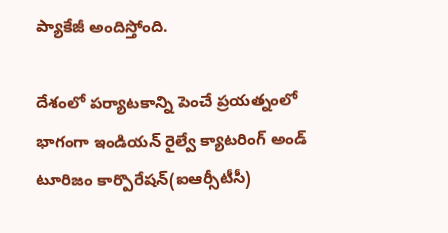ప్యాకేజీ అందిస్తోంది.

దేశంలో పర్యాటకాన్ని పెంచే ప్రయత్నంలో భాగంగా ఇండియన్ రైల్వే క్యాటరింగ్ అండ్ టూరిజం కార్పొరేషన్(ఐఆర్సీటీసీ)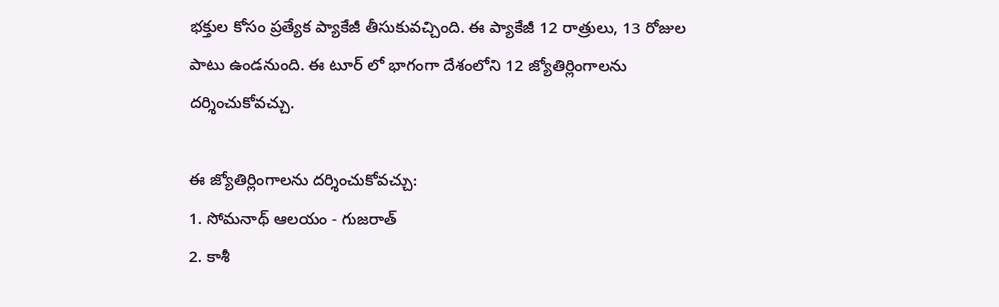భక్తుల కోసం ప్రత్యేక ప్యాకేజీ తీసుకువచ్చింది. ఈ ప్యాకేజీ 12 రాత్రులు, 13 రోజుల పాటు ఉండనుంది. ఈ టూర్ లో భాగంగా దేశంలోని 12 జ్యోతిర్లింగాలను దర్శించుకోవచ్చు.

ఈ జ్యోతిర్లింగాలను దర్శించుకోవచ్చు:
1. సోమనాథ్ ఆలయం - గుజరాత్
2. కాశీ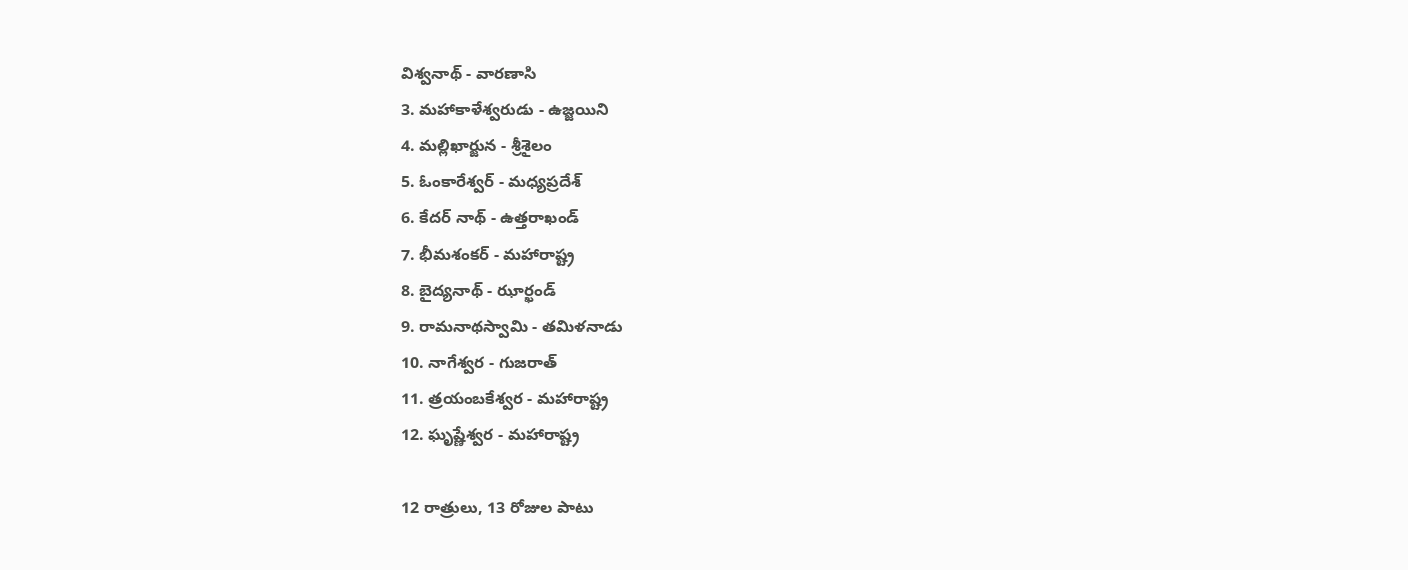విశ్వనాథ్ - వారణాసి
3. మహాకాళేశ్వరుడు - ఉజ్జయిని
4. మల్లిఖార్జున - శ్రీశైలం
5. ఓంకారేశ్వర్ - మధ్యప్రదేశ్
6. కేదర్ నాథ్ - ఉత్తరాఖండ్
7. భీమశంకర్ - మహారాష్ట్ర
8. బైద్యనాథ్ - ఝార్ఖండ్
9. రామనాథస్వామి - తమిళనాడు
10. నాగేశ్వర - గుజరాత్
11. త్రయంబకేశ్వర - మహారాష్ట్ర
12. ఘృష్ణేశ్వర - మహారాష్ట్ర

12 రాత్రులు, 13 రోజుల పాటు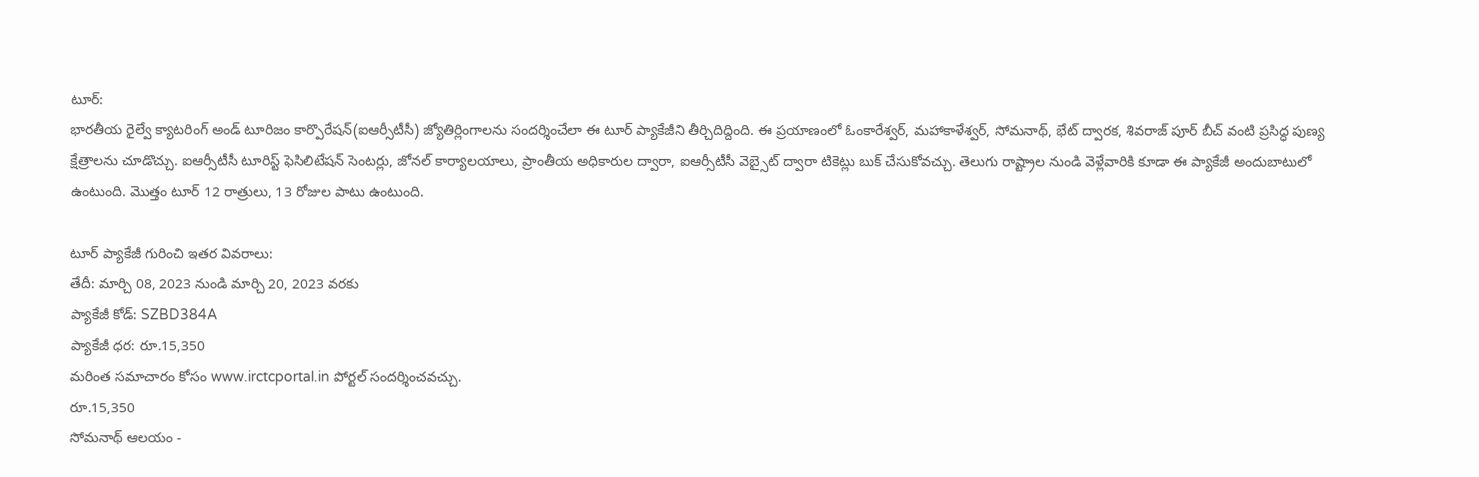టూర్:
భారతీయ రైల్వే క్యాటరింగ్ అండ్ టూరిజం కార్పొరేషన్(ఐఆర్సీటీసీ) జ్యోతిర్లింగాలను సందర్శించేలా ఈ టూర్ ప్యాకేజీని తీర్చిదిద్దింది. ఈ ప్రయాణంలో ఓంకారేశ్వర్, మహాకాళేశ్వర్, సోమనాథ్, భేట్ ద్వారక, శివరాజ్ పూర్ బీచ్ వంటి ప్రసిద్ధ పుణ్య క్షేత్రాలను చూడొచ్చు. ఐఆర్సీటీసీ టూరిస్ట్ ఫెసిలిటేషన్ సెంటర్లు, జోనల్ కార్యాలయాలు, ప్రాంతీయ అధికారుల ద్వారా, ఐఆర్సీటీసీ వెబ్సైట్ ద్వారా టికెట్లు బుక్ చేసుకోవచ్చు. తెలుగు రాష్ట్రాల నుండి వెళ్లేవారికి కూడా ఈ ప్యాకేజీ అందుబాటులో ఉంటుంది. మొత్తం టూర్ 12 రాత్రులు, 13 రోజుల పాటు ఉంటుంది.

టూర్ ప్యాకేజీ గురించి ఇతర వివరాలు:
తేదీ: మార్చి 08, 2023 నుండి మార్చి 20, 2023 వరకు
ప్యాకేజీ కోడ్: SZBD384A
ప్యాకేజీ ధర: రూ.15,350
మరింత సమాచారం కోసం www.irctcportal.in పోర్టల్ సందర్శించవచ్చు.
రూ.15,350
సోమనాథ్ ఆలయం -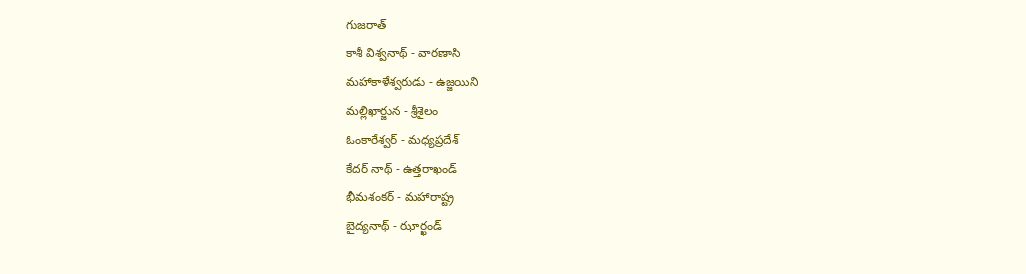గుజరాత్
కాశీ విశ్వనాథ్ - వారణాసి
మహాకాళేశ్వరుడు - ఉజ్జయిని
మల్లిఖార్జున - శ్రీశైలం
ఓంకారేశ్వర్ - మధ్యప్రదేశ్
కేదర్ నాథ్ - ఉత్తరాఖండ్
భీమశంకర్ - మహారాష్ట్ర
బైద్యనాథ్ - ఝార్ఖండ్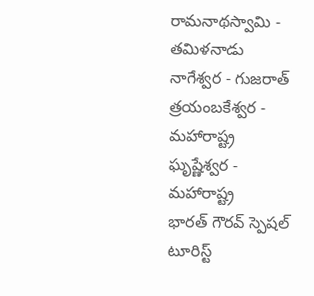రామనాథస్వామి - తమిళనాడు
నాగేశ్వర - గుజరాత్
త్రయంబకేశ్వర - మహారాష్ట్ర
ఘృష్ణేశ్వర - మహారాష్ట్ర
భారత్ గౌరవ్ స్పెషల్ టూరిస్ట్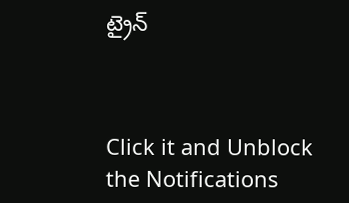ట్రైన్



Click it and Unblock the Notifications